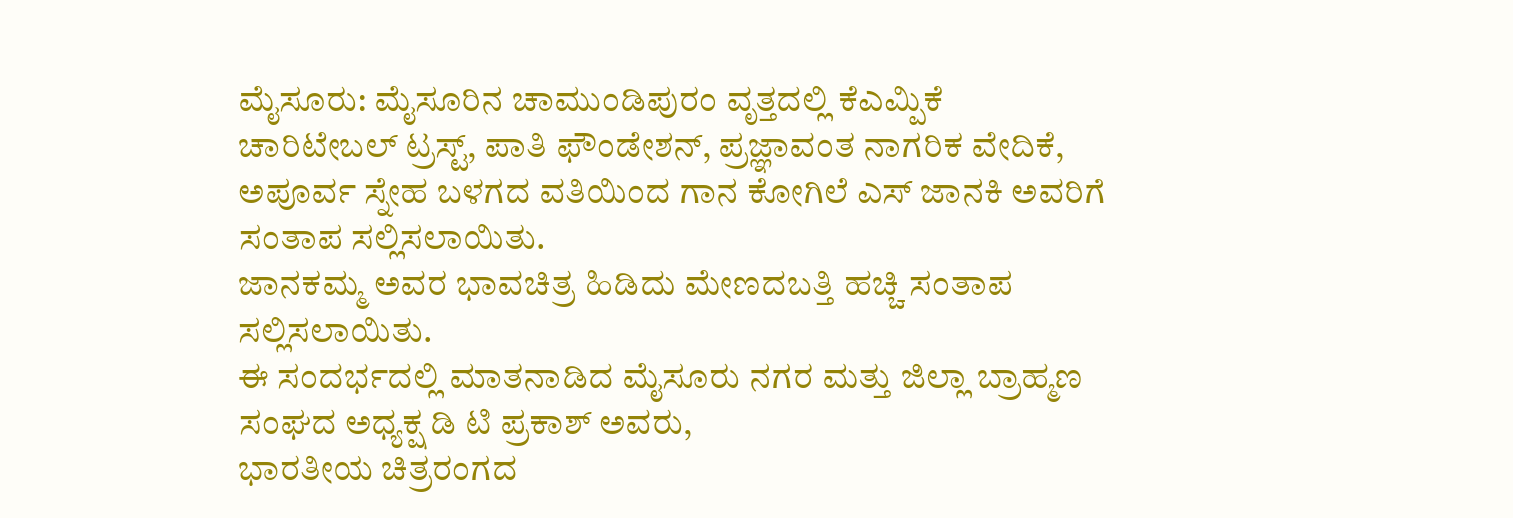ಮೈಸೂರು: ಮೈಸೂರಿನ ಚಾಮುಂಡಿಪುರಂ ವೃತ್ತದಲ್ಲಿ ಕೆಎಮ್ಪಿಕೆ ಚಾರಿಟೇಬಲ್ ಟ್ರಸ್ಟ್, ಪಾತಿ ಫೌಂಡೇಶನ್, ಪ್ರಜ್ಞಾವಂತ ನಾಗರಿಕ ವೇದಿಕೆ, ಅಪೂರ್ವ ಸ್ನೇಹ ಬಳಗದ ವತಿಯಿಂದ ಗಾನ ಕೋಗಿಲೆ ಎಸ್ ಜಾನಕಿ ಅವರಿಗೆ ಸಂತಾಪ ಸಲ್ಲಿಸಲಾಯಿತು.
ಜಾನಕಮ್ಮ ಅವರ ಭಾವಚಿತ್ರ ಹಿಡಿದು ಮೇಣದಬತ್ತಿ ಹಚ್ಚಿ ಸಂತಾಪ ಸಲ್ಲಿಸಲಾಯಿತು.
ಈ ಸಂದರ್ಭದಲ್ಲಿ ಮಾತನಾಡಿದ ಮೈಸೂರು ನಗರ ಮತ್ತು ಜಿಲ್ಲಾ ಬ್ರಾಹ್ಮಣ ಸಂಘದ ಅಧ್ಯಕ್ಷ ಡಿ ಟಿ ಪ್ರಕಾಶ್ ಅವರು,
ಭಾರತೀಯ ಚಿತ್ರರಂಗದ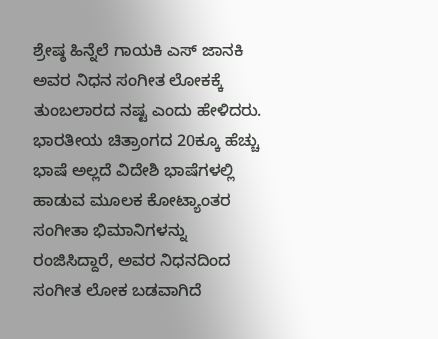ಶ್ರೇಷ್ಠ ಹಿನ್ನೆಲೆ ಗಾಯಕಿ ಎಸ್ ಜಾನಕಿ ಅವರ ನಿಧನ ಸಂಗೀತ ಲೋಕಕ್ಕೆ ತುಂಬಲಾರದ ನಷ್ಟ ಎಂದು ಹೇಳಿದರು.
ಭಾರತೀಯ ಚಿತ್ರಾಂಗದ 20ಕ್ಕೂ ಹೆಚ್ಚು ಭಾಷೆ ಅಲ್ಲದೆ ವಿದೇಶಿ ಭಾಷೆಗಳಲ್ಲಿ ಹಾಡುವ ಮೂಲಕ ಕೋಟ್ಯಾಂತರ ಸಂಗೀತಾ ಭಿಮಾನಿಗಳನ್ನು ರಂಜಿಸಿದ್ದಾರೆ, ಅವರ ನಿಧನದಿಂದ ಸಂಗೀತ ಲೋಕ ಬಡವಾಗಿದೆ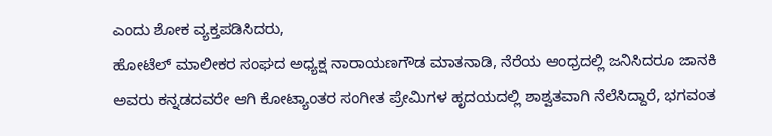ಎಂದು ಶೋಕ ವ್ಯಕ್ತಪಡಿಸಿದರು,
ಹೋಟೆಲ್ ಮಾಲೀಕರ ಸಂಘದ ಅಧ್ಯಕ್ಷ ನಾರಾಯಣಗೌಡ ಮಾತನಾಡಿ, ನೆರೆಯ ಆಂಧ್ರದಲ್ಲಿ ಜನಿಸಿದರೂ ಜಾನಕಿ ಅವರು ಕನ್ನಡದವರೇ ಆಗಿ ಕೋಟ್ಯಾಂತರ ಸಂಗೀತ ಪ್ರೇಮಿಗಳ ಹೃದಯದಲ್ಲಿ ಶಾಶ್ವತವಾಗಿ ನೆಲೆಸಿದ್ದಾರೆ, ಭಗವಂತ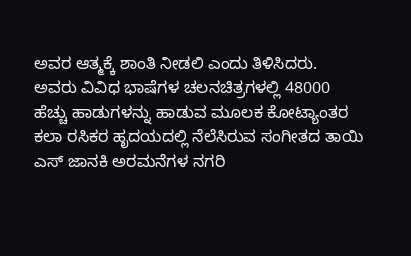ಅವರ ಆತ್ಮಕ್ಕೆ ಶಾಂತಿ ನೀಡಲಿ ಎಂದು ತಿಳಿಸಿದರು.
ಅವರು ವಿವಿಧ ಭಾಷೆಗಳ ಚಲನಚಿತ್ರಗಳಲ್ಲಿ 48000 ಹೆಚ್ಚು ಹಾಡುಗಳನ್ನು ಹಾಡುವ ಮೂಲಕ ಕೋಟ್ಯಾಂತರ ಕಲಾ ರಸಿಕರ ಹೃದಯದಲ್ಲಿ ನೆಲೆಸಿರುವ ಸಂಗೀತದ ತಾಯಿ ಎಸ್ ಜಾನಕಿ ಅರಮನೆಗಳ ನಗರಿ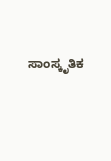ಸಾಂಸ್ಕೃತಿಕ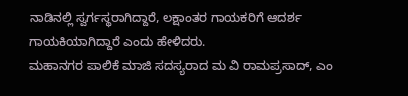ನಾಡಿನಲ್ಲಿ ಸ್ವರ್ಗಸ್ಥರಾಗಿದ್ದಾರೆ, ಲಕ್ಷಾಂತರ ಗಾಯಕರಿಗೆ ಆದರ್ಶ ಗಾಯಕಿಯಾಗಿದ್ದಾರೆ ಎಂದು ಹೇಳಿದರು.
ಮಹಾನಗರ ಪಾಲಿಕೆ ಮಾಜಿ ಸದಸ್ಯರಾದ ಮ ವಿ ರಾಮಪ್ರಸಾದ್, ಎಂ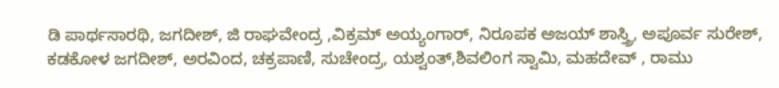ಡಿ ಪಾರ್ಥಸಾರಥಿ, ಜಗದೀಶ್, ಜಿ ರಾಘವೇಂದ್ರ ,ವಿಕ್ರಮ್ ಅಯ್ಯಂಗಾರ್, ನಿರೂಪಕ ಅಜಯ್ ಶಾಸ್ತ್ರಿ, ಅಪೂರ್ವ ಸುರೇಶ್, ಕಡಕೋಳ ಜಗದೀಶ್, ಅರವಿಂದ, ಚಕ್ರಪಾಣಿ, ಸುಚೇಂದ್ರ, ಯಶ್ವಂತ್,ಶಿವಲಿಂಗ ಸ್ವಾಮಿ, ಮಹದೇವ್ , ರಾಮು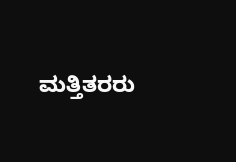ಮತ್ತಿತರರು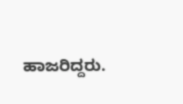ಹಾಜರಿದ್ದರು.